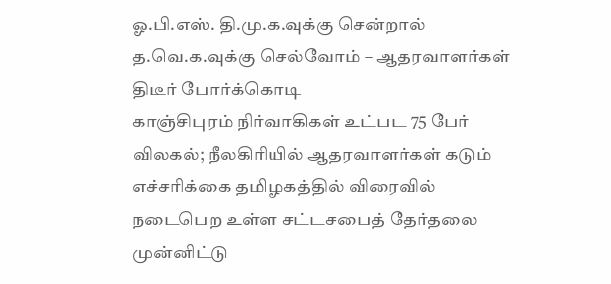ஓ.பி.எஸ். தி.மு.க.வுக்கு சென்றால் த.வெ.க.வுக்கு செல்வோம் – ஆதரவாளர்கள் திடீர் போர்க்கொடி
காஞ்சிபுரம் நிர்வாகிகள் உட்பட 75 பேர் விலகல்; நீலகிரியில் ஆதரவாளர்கள் கடும் எச்சரிக்கை தமிழகத்தில் விரைவில் நடைபெற உள்ள சட்டசபைத் தேர்தலை முன்னிட்டு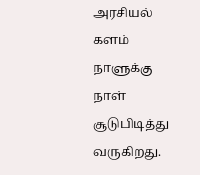அரசியல் களம் நாளுக்கு நாள் சூடுபிடித்து வருகிறது.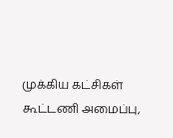முக்கிய கட்சிகள் கூட்டணி அமைப்பு,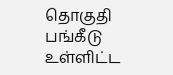தொகுதி பங்கீடு உள்ளிட்ட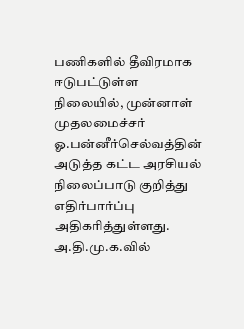பணிகளில் தீவிரமாக ஈடுபட்டுள்ள நிலையில், முன்னாள் முதலமைச்சர் ஓ.பன்னீர்செல்வத்தின் அடுத்த கட்ட அரசியல் நிலைப்பாடு குறித்து எதிர்பார்ப்பு அதிகரித்துள்ளது. அ.தி.மு.க.வில்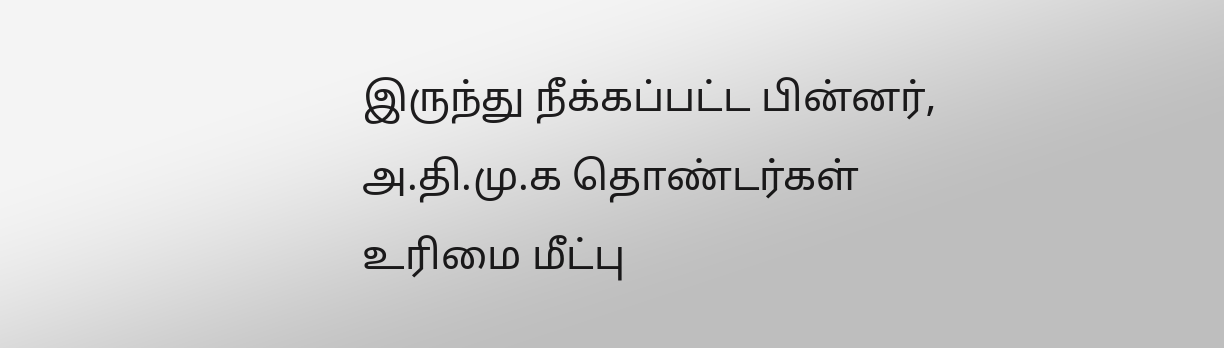இருந்து நீக்கப்பட்ட பின்னர், அ.தி.மு.க தொண்டர்கள் உரிமை மீட்பு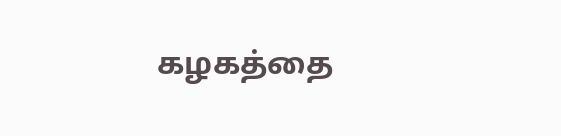கழகத்தை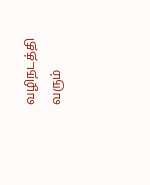வழிநடத்தி வரும்